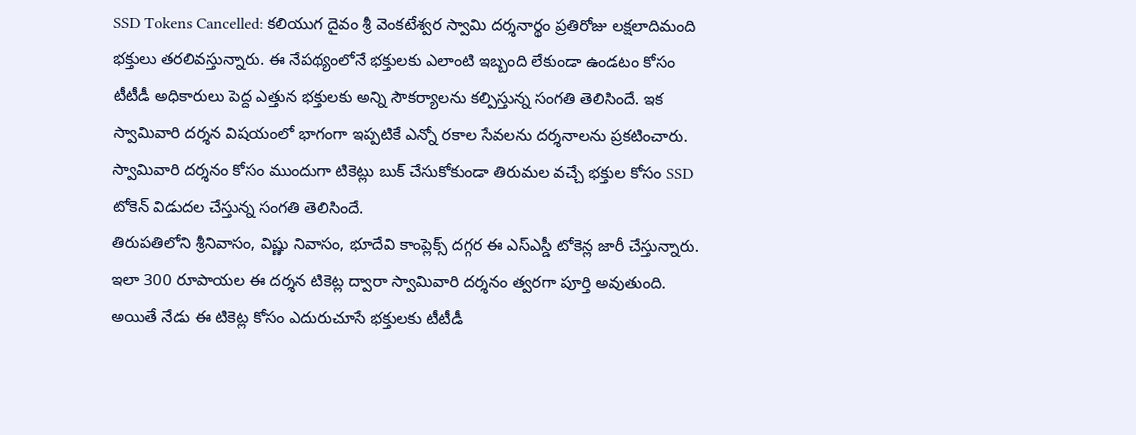SSD Tokens Cancelled: కలియుగ దైవం శ్రీ వెంకటేశ్వర స్వామి దర్శనార్థం ప్రతిరోజు లక్షలాదిమంది భక్తులు తరలివస్తున్నారు. ఈ నేపథ్యంలోనే భక్తులకు ఎలాంటి ఇబ్బంది లేకుండా ఉండటం కోసం టీటీడీ అధికారులు పెద్ద ఎత్తున భక్తులకు అన్ని సౌకర్యాలను కల్పిస్తున్న సంగతి తెలిసిందే. ఇక స్వామివారి దర్శన విషయంలో భాగంగా ఇప్పటికే ఎన్నో రకాల సేవలను దర్శనాలను ప్రకటించారు. స్వామివారి దర్శనం కోసం ముందుగా టికెట్లు బుక్ చేసుకోకుండా తిరుమల వచ్చే భక్తుల కోసం SSD టోకెన్ విడుదల చేస్తున్న సంగతి తెలిసిందే.
తిరుపతిలోని శ్రీనివాసం, విష్ణు నివాసం, భూదేవి కాంప్లెక్స్ దగ్గర ఈ ఎస్ఎస్డీ టోకెన్ల జారీ చేస్తున్నారు. ఇలా 300 రూపాయల ఈ దర్శన టికెట్ల ద్వారా స్వామివారి దర్శనం త్వరగా పూర్తి అవుతుంది. అయితే నేడు ఈ టికెట్ల కోసం ఎదురుచూసే భక్తులకు టీటీడీ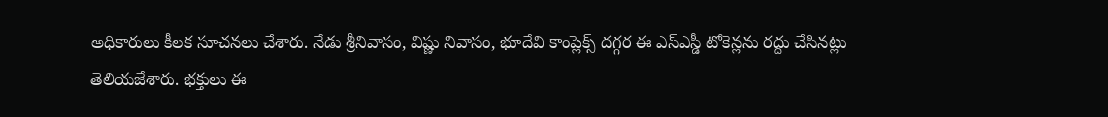అధికారులు కీలక సూచనలు చేశారు. నేడు శ్రీనివాసం, విష్ణు నివాసం, భూదేవి కాంప్లెక్స్ దగ్గర ఈ ఎస్ఎస్డీ టోకెన్లను రద్దు చేసినట్లు తెలియజేశారు. భక్తులు ఈ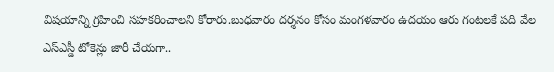విషయాన్ని గ్రహించి సహకరించాలని కోరారు.బుధవారం దర్శనం కోసం మంగళవారం ఉదయం ఆరు గంటలకే పది వేల ఎస్ఎస్డీ టోకెన్లు జారీ చేయగా..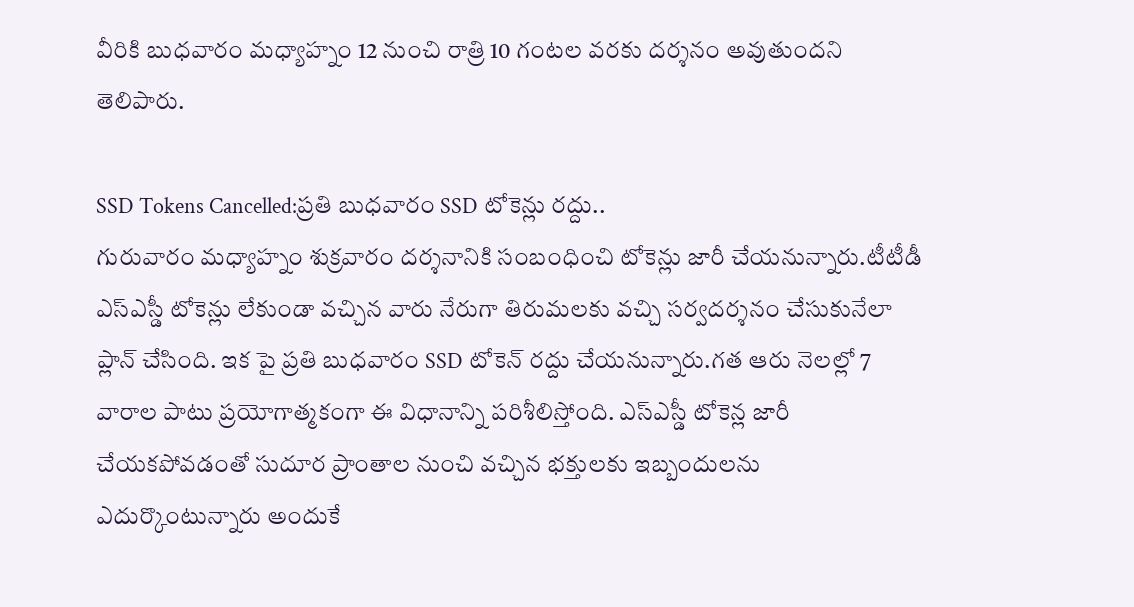వీరికి బుధవారం మధ్యాహ్నం 12 నుంచి రాత్రి 10 గంటల వరకు దర్శనం అవుతుందని తెలిపారు.

SSD Tokens Cancelled:ప్రతి బుధవారం SSD టోకెన్లు రద్దు..
గురువారం మధ్యాహ్నం శుక్రవారం దర్శనానికి సంబంధించి టోకెన్లు జారీ చేయనున్నారు.టీటీడీ ఎస్ఎస్డీ టోకెన్లు లేకుండా వచ్చిన వారు నేరుగా తిరుమలకు వచ్చి సర్వదర్శనం చేసుకునేలా ప్లాన్ చేసింది. ఇక పై ప్రతి బుధవారం SSD టోకెన్ రద్దు చేయనున్నారు.గత ఆరు నెలల్లో 7 వారాల పాటు ప్రయోగాత్మకంగా ఈ విధానాన్ని పరిశీలిస్తోంది. ఎస్ఎస్డీ టోకెన్ల జారీ చేయకపోవడంతో సుదూర ప్రాంతాల నుంచి వచ్చిన భక్తులకు ఇబ్బందులను ఎదుర్కొంటున్నారు అందుకే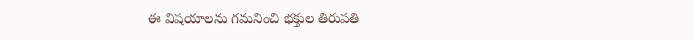ఈ విషయాలను గమనించి భక్తుల తిరుపతి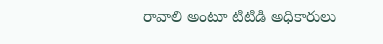రావాలి అంటూ టిటిడి అధికారులు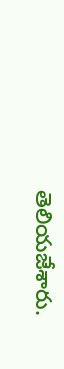తెలియజేశారు.